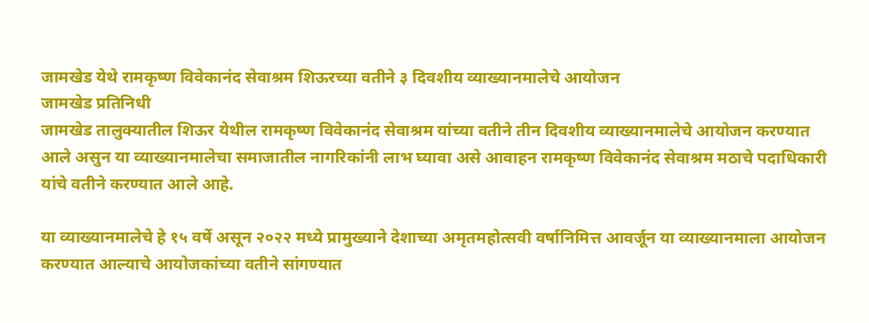जामखेड येथे रामकृष्ण विवेकानंद सेवाश्रम शिऊरच्या वतीने ३ दिवशीय व्याख्यानमालेचे आयोजन
जामखेड प्रतिनिधी
जामखेड तालुक्यातील शिऊर येथील रामकृष्ण विवेकानंद सेवाश्रम यांच्या वतीने तीन दिवशीय व्याख्यानमालेचे आयोजन करण्यात आले असुन या व्याख्यानमालेचा समाजातील नागरिकांनी लाभ घ्यावा असे आवाहन रामकृष्ण विवेकानंद सेवाश्रम मठाचे पदाधिकारी यांचे वतीने करण्यात आले आहे.

या व्याख्यानमालेचे हे १५ वर्षे असून २०२२ मध्ये प्रामुख्याने देशाच्या अमृतमहोत्सवी वर्षानिमित्त आवर्जून या व्याख्यानमाला आयोजन करण्यात आल्याचे आयोजकांच्या वतीने सांगण्यात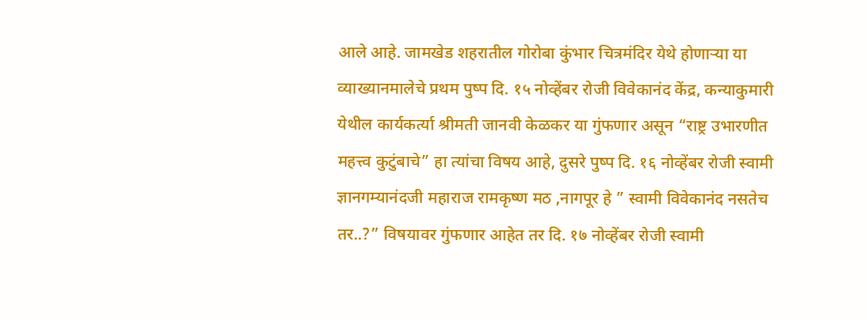आले आहे. जामखेड शहरातील गोरोबा कुंभार चित्रमंदिर येथे होणाऱ्या या व्याख्यानमालेचे प्रथम पुष्प दि. १५ नोव्हेंबर रोजी विवेकानंद केंद्र, कन्याकुमारी येथील कार्यकर्त्या श्रीमती जानवी केळकर या गुंफणार असून “राष्ट्र उभारणीत महत्त्व कुटुंबाचे” हा त्यांचा विषय आहे, दुसरे पुष्प दि. १६ नोव्हेंबर रोजी स्वामी ज्ञानगम्यानंदजी महाराज रामकृष्ण मठ ,नागपूर हे ” स्वामी विवेकानंद नसतेच तर..?” विषयावर गुंफणार आहेत तर दि. १७ नोव्हेंबर रोजी स्वामी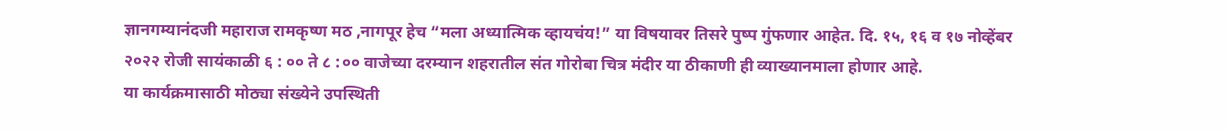ज्ञानगम्यानंदजी महाराज रामकृष्ण मठ ,नागपूर हेच “मला अध्यात्मिक व्हायचंय!” या विषयावर तिसरे पुष्प गुंफणार आहेत. दि. १५, १६ व १७ नोव्हेंबर २०२२ रोजी सायंकाळी ६ : ०० ते ८ :०० वाजेच्या दरम्यान शहरातील संत गोरोबा चित्र मंदीर या ठीकाणी ही व्याख्यानमाला होणार आहे.
या कार्यक्रमासाठी मोठ्या संख्येने उपस्थिती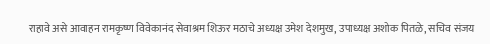राहावे असे आवाहन रामकृष्ण विवेकानंद सेवाश्रम शिऊर मठाचे अध्यक्ष उमेश देशमुख, उपाध्यक्ष अशोक पितळे, सचिव संजय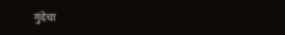गुंदेचा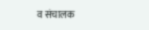व संचालक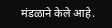मंडळाने केले आहे.